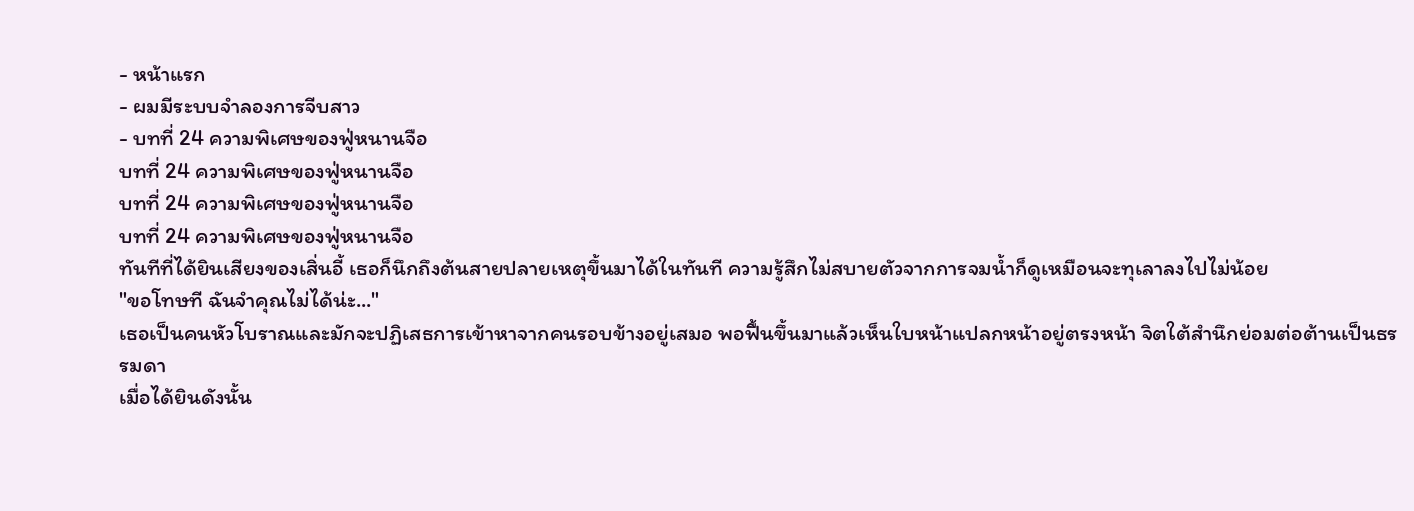- หน้าแรก
- ผมมีระบบจำลองการจีบสาว
- บทที่ 24 ความพิเศษของฟู่หนานจือ
บทที่ 24 ความพิเศษของฟู่หนานจือ
บทที่ 24 ความพิเศษของฟู่หนานจือ
บทที่ 24 ความพิเศษของฟู่หนานจือ
ทันทีที่ได้ยินเสียงของเสิ่นอี้ เธอก็นึกถึงต้นสายปลายเหตุขึ้นมาได้ในทันที ความรู้สึกไม่สบายตัวจากการจมน้ำก็ดูเหมือนจะทุเลาลงไปไม่น้อย
"ขอโทษที ฉันจำคุณไม่ได้น่ะ..."
เธอเป็นคนหัวโบราณและมักจะปฏิเสธการเข้าหาจากคนรอบข้างอยู่เสมอ พอฟื้นขึ้นมาแล้วเห็นใบหน้าแปลกหน้าอยู่ตรงหน้า จิตใต้สำนึกย่อมต่อต้านเป็นธรรมดา
เมื่อได้ยินดังนั้น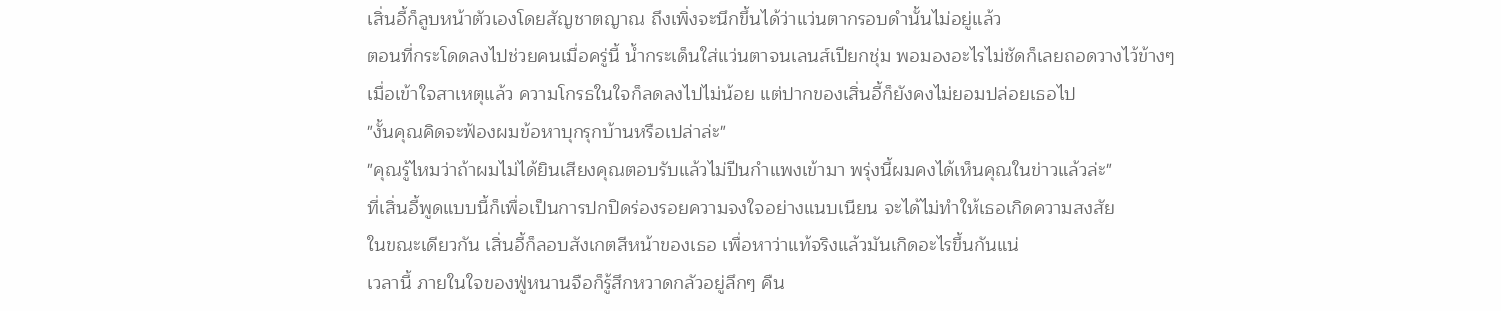เสิ่นอี้ก็ลูบหน้าตัวเองโดยสัญชาตญาณ ถึงเพิ่งจะนึกขึ้นได้ว่าแว่นตากรอบดำนั้นไม่อยู่แล้ว
ตอนที่กระโดดลงไปช่วยคนเมื่อครู่นี้ น้ำกระเด็นใส่แว่นตาจนเลนส์เปียกชุ่ม พอมองอะไรไม่ชัดก็เลยถอดวางไว้ข้างๆ
เมื่อเข้าใจสาเหตุแล้ว ความโกรธในใจก็ลดลงไปไม่น้อย แต่ปากของเสิ่นอี้ก็ยังคงไม่ยอมปล่อยเธอไป
"งั้นคุณคิดจะฟ้องผมข้อหาบุกรุกบ้านหรือเปล่าล่ะ"
"คุณรู้ไหมว่าถ้าผมไม่ได้ยินเสียงคุณตอบรับแล้วไม่ปีนกำแพงเข้ามา พรุ่งนี้ผมคงได้เห็นคุณในข่าวแล้วล่ะ"
ที่เสิ่นอี้พูดแบบนี้ก็เพื่อเป็นการปกปิดร่องรอยความจงใจอย่างแนบเนียน จะได้ไม่ทำให้เธอเกิดความสงสัย
ในขณะเดียวกัน เสิ่นอี้ก็ลอบสังเกตสีหน้าของเธอ เพื่อหาว่าแท้จริงแล้วมันเกิดอะไรขึ้นกันแน่
เวลานี้ ภายในใจของฟู่หนานจือก็รู้สึกหวาดกลัวอยู่ลึกๆ คืน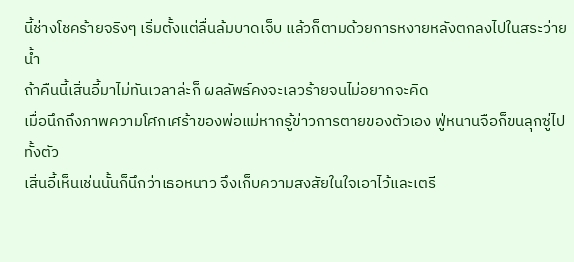นี้ช่างโชคร้ายจริงๆ เริ่มตั้งแต่ลื่นล้มบาดเจ็บ แล้วก็ตามด้วยการหงายหลังตกลงไปในสระว่ายน้ำ
ถ้าคืนนี้เสิ่นอี้มาไม่ทันเวลาล่ะก็ ผลลัพธ์คงจะเลวร้ายจนไม่อยากจะคิด
เมื่อนึกถึงภาพความโศกเศร้าของพ่อแม่หากรู้ข่าวการตายของตัวเอง ฟู่หนานจือก็ขนลุกซู่ไปทั้งตัว
เสิ่นอี้เห็นเช่นนั้นก็นึกว่าเธอหนาว จึงเก็บความสงสัยในใจเอาไว้และเตรี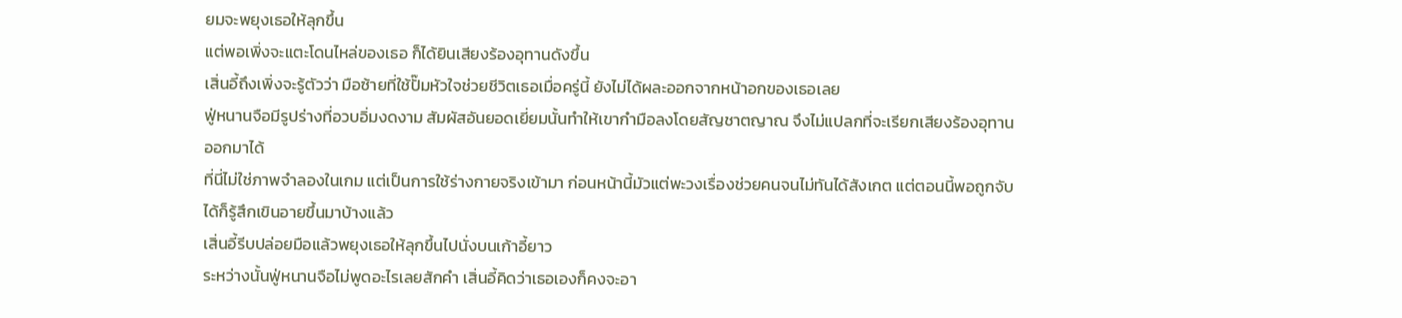ยมจะพยุงเธอให้ลุกขึ้น
แต่พอเพิ่งจะแตะโดนไหล่ของเธอ ก็ได้ยินเสียงร้องอุทานดังขึ้น
เสิ่นอี้ถึงเพิ่งจะรู้ตัวว่า มือซ้ายที่ใช้ปั๊มหัวใจช่วยชีวิตเธอเมื่อครู่นี้ ยังไม่ได้ผละออกจากหน้าอกของเธอเลย
ฟู่หนานจือมีรูปร่างที่อวบอิ่มงดงาม สัมผัสอันยอดเยี่ยมนั้นทำให้เขากำมือลงโดยสัญชาตญาณ จึงไม่แปลกที่จะเรียกเสียงร้องอุทานออกมาได้
ที่นี่ไม่ใช่ภาพจำลองในเกม แต่เป็นการใช้ร่างกายจริงเข้ามา ก่อนหน้านี้มัวแต่พะวงเรื่องช่วยคนจนไม่ทันได้สังเกต แต่ตอนนี้พอถูกจับได้ก็รู้สึกเขินอายขึ้นมาบ้างแล้ว
เสิ่นอี้รีบปล่อยมือแล้วพยุงเธอให้ลุกขึ้นไปนั่งบนเก้าอี้ยาว
ระหว่างนั้นฟู่หนานจือไม่พูดอะไรเลยสักคำ เสิ่นอี้คิดว่าเธอเองก็คงจะอา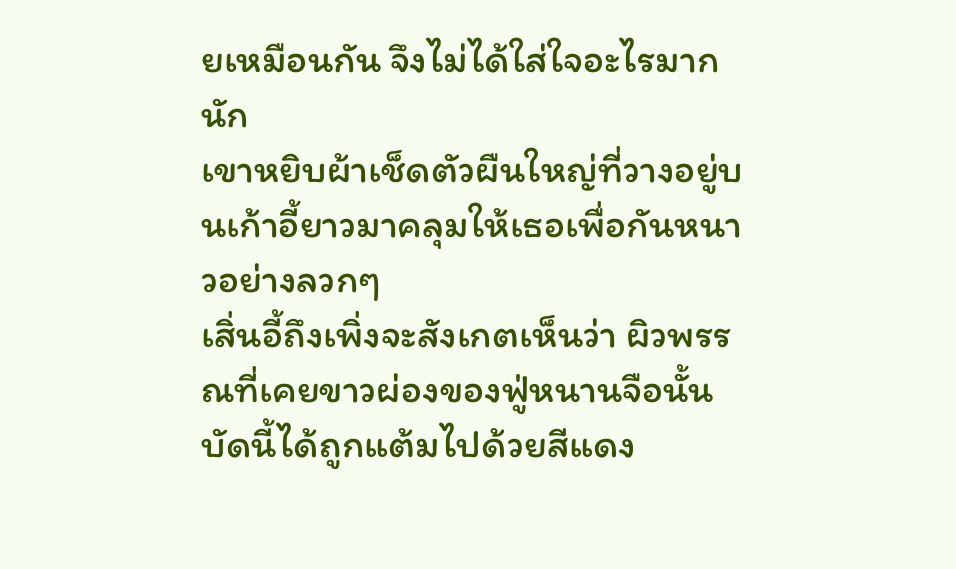ยเหมือนกัน จึงไม่ได้ใส่ใจอะไรมากนัก
เขาหยิบผ้าเช็ดตัวผืนใหญ่ที่วางอยู่บนเก้าอี้ยาวมาคลุมให้เธอเพื่อกันหนาวอย่างลวกๆ
เสิ่นอี้ถึงเพิ่งจะสังเกตเห็นว่า ผิวพรรณที่เคยขาวผ่องของฟู่หนานจือนั้น บัดนี้ได้ถูกแต้มไปด้วยสีแดง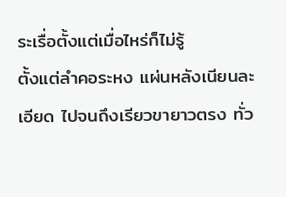ระเรื่อตั้งแต่เมื่อไหร่ก็ไม่รู้
ตั้งแต่ลำคอระหง แผ่นหลังเนียนละเอียด ไปจนถึงเรียวขายาวตรง ทั่ว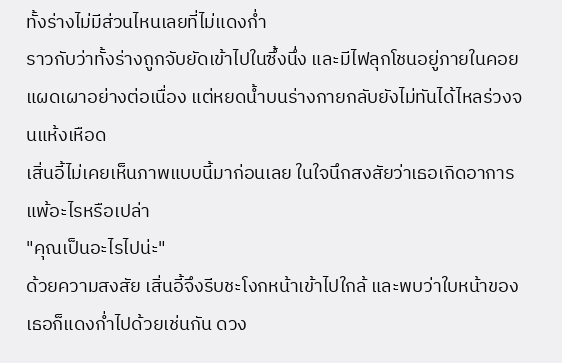ทั้งร่างไม่มีส่วนไหนเลยที่ไม่แดงก่ำ
ราวกับว่าทั้งร่างถูกจับยัดเข้าไปในซึ้งนึ่ง และมีไฟลุกโชนอยู่ภายในคอยแผดเผาอย่างต่อเนื่อง แต่หยดน้ำบนร่างกายกลับยังไม่ทันได้ไหลร่วงจนแห้งเหือด
เสิ่นอี้ไม่เคยเห็นภาพแบบนี้มาก่อนเลย ในใจนึกสงสัยว่าเธอเกิดอาการแพ้อะไรหรือเปล่า
"คุณเป็นอะไรไปน่ะ"
ด้วยความสงสัย เสิ่นอี้จึงรีบชะโงกหน้าเข้าไปใกล้ และพบว่าใบหน้าของเธอก็แดงก่ำไปด้วยเช่นกัน ดวง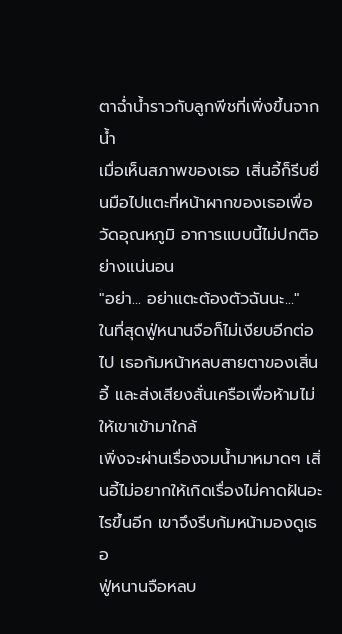ตาฉ่ำน้ำราวกับลูกพีชที่เพิ่งขึ้นจากน้ำ
เมื่อเห็นสภาพของเธอ เสิ่นอี้ก็รีบยื่นมือไปแตะที่หน้าผากของเธอเพื่อวัดอุณหภูมิ อาการแบบนี้ไม่ปกติอย่างแน่นอน
"อย่า... อย่าแตะต้องตัวฉันนะ..."
ในที่สุดฟู่หนานจือก็ไม่เงียบอีกต่อไป เธอก้มหน้าหลบสายตาของเสิ่นอี้ และส่งเสียงสั่นเครือเพื่อห้ามไม่ให้เขาเข้ามาใกล้
เพิ่งจะผ่านเรื่องจมน้ำมาหมาดๆ เสิ่นอี้ไม่อยากให้เกิดเรื่องไม่คาดฝันอะไรขึ้นอีก เขาจึงรีบก้มหน้ามองดูเธอ
ฟู่หนานจือหลบ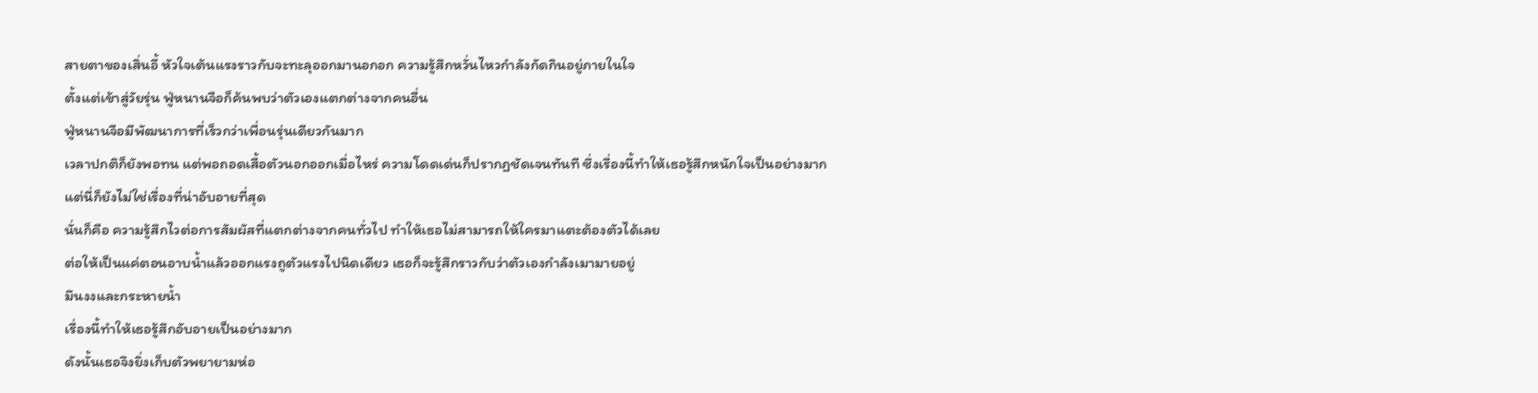สายตาของเสิ่นอี้ หัวใจเต้นแรงราวกับจะทะลุออกมานอกอก ความรู้สึกหวั่นไหวกำลังกัดกินอยู่ภายในใจ
ตั้งแต่เข้าสู่วัยรุ่น ฟู่หนานจือก็ค้นพบว่าตัวเองแตกต่างจากคนอื่น
ฟู่หนานจือมีพัฒนาการที่เร็วกว่าเพื่อนรุ่นเดียวกันมาก
เวลาปกติก็ยังพอทน แต่พอถอดเสื้อตัวนอกออกเมื่อไหร่ ความโดดเด่นก็ปรากฏชัดเจนทันที ซึ่งเรื่องนี้ทำให้เธอรู้สึกหนักใจเป็นอย่างมาก
แต่นี่ก็ยังไม่ใช่เรื่องที่น่าอับอายที่สุด
นั่นก็คือ ความรู้สึกไวต่อการสัมผัสที่แตกต่างจากคนทั่วไป ทำให้เธอไม่สามารถให้ใครมาแตะต้องตัวได้เลย
ต่อให้เป็นแค่ตอนอาบน้ำแล้วออกแรงถูตัวแรงไปนิดเดียว เธอก็จะรู้สึกราวกับว่าตัวเองกำลังเมามายอยู่
มึนงงและกระหายน้ำ
เรื่องนี้ทำให้เธอรู้สึกอับอายเป็นอย่างมาก
ดังนั้นเธอจึงยิ่งเก็บตัวพยายามห่อ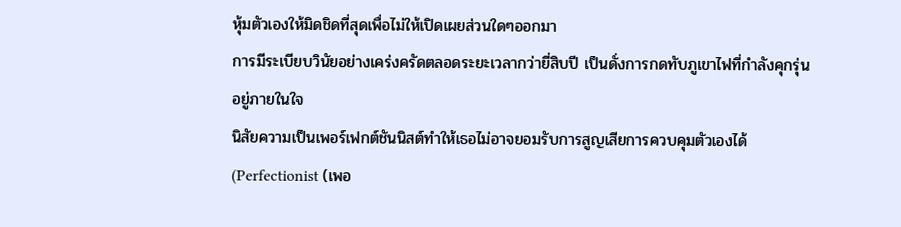หุ้มตัวเองให้มิดชิดที่สุดเพื่อไม่ให้เปิดเผยส่วนใดๆออกมา
การมีระเบียบวินัยอย่างเคร่งครัดตลอดระยะเวลากว่ายี่สิบปี เป็นดั่งการกดทับภูเขาไฟที่กำลังคุกรุ่นอยู่ภายในใจ
นิสัยความเป็นเพอร์เฟกต์ชันนิสต์ทำให้เธอไม่อาจยอมรับการสูญเสียการควบคุมตัวเองได้
(Perfectionist (เพอ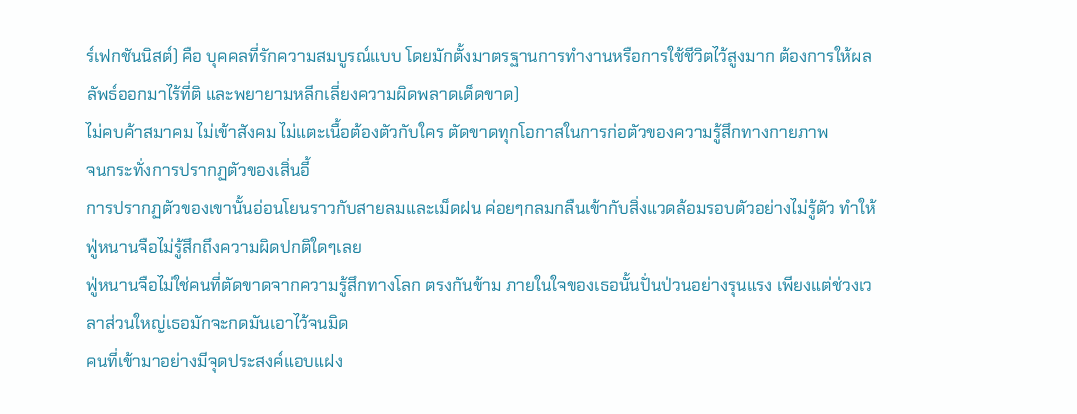ร์เฟกชันนิสต์) คือ บุคคลที่รักความสมบูรณ์แบบ โดยมักตั้งมาตรฐานการทำงานหรือการใช้ชีวิตไว้สูงมาก ต้องการให้ผลลัพธ์ออกมาไร้ที่ติ และพยายามหลีกเลี่ยงความผิดพลาดเด็ดขาด)
ไม่คบค้าสมาคม ไม่เข้าสังคม ไม่แตะเนื้อต้องตัวกับใคร ตัดขาดทุกโอกาสในการก่อตัวของความรู้สึกทางกายภาพ
จนกระทั่งการปรากฏตัวของเสิ่นอี้
การปรากฏตัวของเขานั้นอ่อนโยนราวกับสายลมและเม็ดฝน ค่อยๆกลมกลืนเข้ากับสิ่งแวดล้อมรอบตัวอย่างไม่รู้ตัว ทำให้ฟู่หนานจือไม่รู้สึกถึงความผิดปกติใดๆเลย
ฟู่หนานจือไม่ใช่คนที่ตัดขาดจากความรู้สึกทางโลก ตรงกันข้าม ภายในใจของเธอนั้นปั่นป่วนอย่างรุนแรง เพียงแต่ช่วงเวลาส่วนใหญ่เธอมักจะกดมันเอาไว้จนมิด
คนที่เข้ามาอย่างมีจุดประสงค์แอบแฝง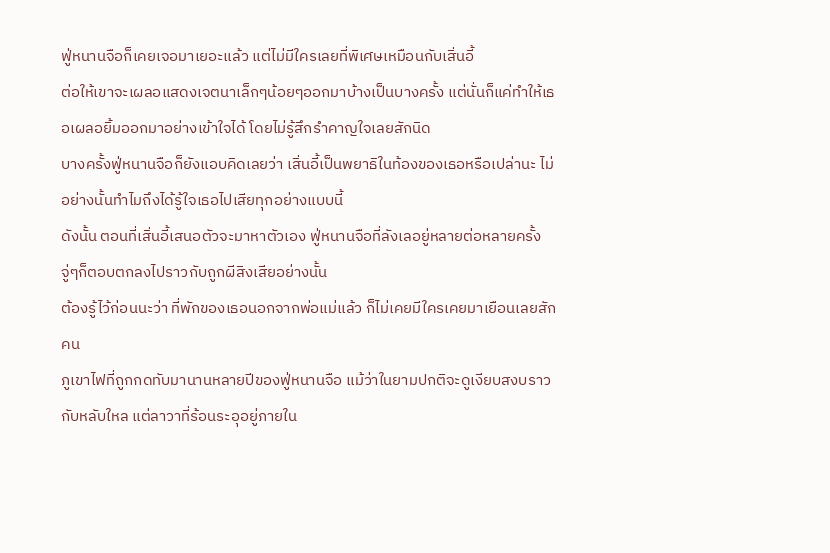ฟู่หนานจือก็เคยเจอมาเยอะแล้ว แต่ไม่มีใครเลยที่พิเศษเหมือนกับเสิ่นอี้
ต่อให้เขาจะเผลอแสดงเจตนาเล็กๆน้อยๆออกมาบ้างเป็นบางครั้ง แต่นั่นก็แค่ทำให้เธอเผลอยิ้มออกมาอย่างเข้าใจได้ โดยไม่รู้สึกรำคาญใจเลยสักนิด
บางครั้งฟู่หนานจือก็ยังแอบคิดเลยว่า เสิ่นอี้เป็นพยาธิในท้องของเธอหรือเปล่านะ ไม่อย่างนั้นทำไมถึงได้รู้ใจเธอไปเสียทุกอย่างแบบนี้
ดังนั้น ตอนที่เสิ่นอี้เสนอตัวจะมาหาตัวเอง ฟู่หนานจือที่ลังเลอยู่หลายต่อหลายครั้ง จู่ๆก็ตอบตกลงไปราวกับถูกผีสิงเสียอย่างนั้น
ต้องรู้ไว้ก่อนนะว่า ที่พักของเธอนอกจากพ่อแม่แล้ว ก็ไม่เคยมีใครเคยมาเยือนเลยสักคน
ภูเขาไฟที่ถูกกดทับมานานหลายปีของฟู่หนานจือ แม้ว่าในยามปกติจะดูเงียบสงบราวกับหลับใหล แต่ลาวาที่ร้อนระอุอยู่ภายใน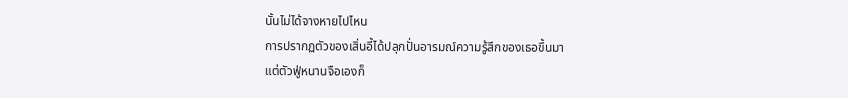นั้นไม่ได้จางหายไปไหน
การปรากฏตัวของเสิ่นอี้ได้ปลุกปั่นอารมณ์ความรู้สึกของเธอขึ้นมา
แต่ตัวฟู่หนานจือเองก็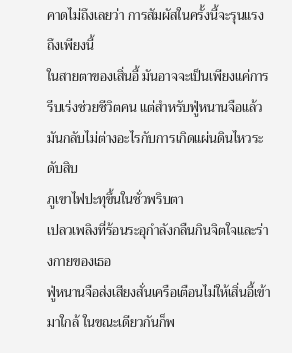คาดไม่ถึงเลยว่า การสัมผัสในครั้งนี้จะรุนแรงถึงเพียงนี้
ในสายตาของเสิ่นอี้ มันอาจจะเป็นเพียงแค่การรีบเร่งช่วยชีวิตคน แต่สำหรับฟู่หนานจือแล้ว มันกลับไม่ต่างอะไรกับการเกิดแผ่นดินไหวระดับสิบ
ภูเขาไฟปะทุขึ้นในชั่วพริบตา
เปลวเพลิงที่ร้อนระอุกำลังกลืนกินจิตใจและร่างกายของเธอ
ฟู่หนานจือส่งเสียงสั่นเครือเตือนไม่ให้เสิ่นอี้เข้ามาใกล้ ในขณะเดียวกันก็พ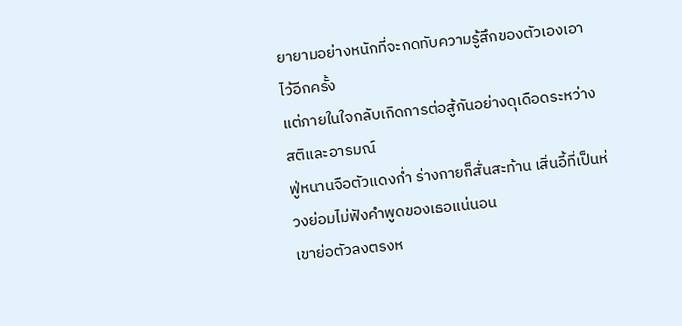ยายามอย่างหนักที่จะกดทับความรู้สึกของตัวเองเอาไว้อีกครั้ง
แต่ภายในใจกลับเกิดการต่อสู้กันอย่างดุเดือดระหว่างสติและอารมณ์
ฟู่หนานจือตัวแดงก่ำ ร่างกายก็สั่นสะท้าน เสิ่นอี้ที่เป็นห่วงย่อมไม่ฟังคำพูดของเธอแน่นอน
เขาย่อตัวลงตรงห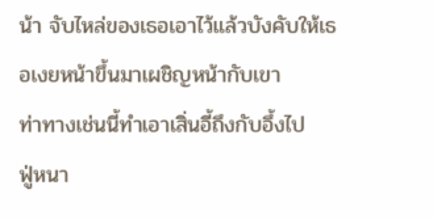น้า จับไหล่ของเธอเอาไว้แล้วบังคับให้เธอเงยหน้าขึ้นมาเผชิญหน้ากับเขา
ท่าทางเช่นนี้ทำเอาเสิ่นอี้ถึงกับอึ้งไป
ฟู่หนา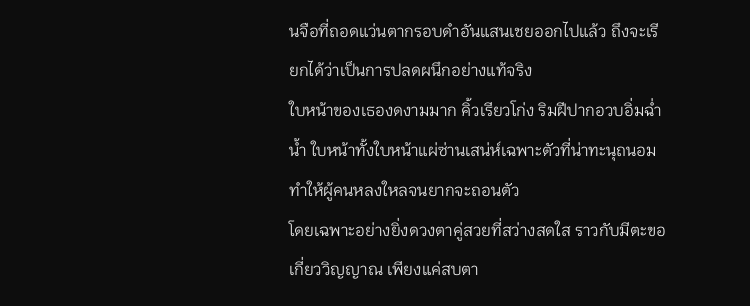นจือที่ถอดแว่นตากรอบดำอันแสนเชยออกไปแล้ว ถึงจะเรียกได้ว่าเป็นการปลดผนึกอย่างแท้จริง
ใบหน้าของเธองดงามมาก คิ้วเรียวโก่ง ริมฝีปากอวบอิ่มฉ่ำน้ำ ใบหน้าทั้งใบหน้าแผ่ซ่านเสน่ห์เฉพาะตัวที่น่าทะนุถนอม ทำให้ผู้คนหลงใหลจนยากจะถอนตัว
โดยเฉพาะอย่างยิ่งดวงตาคู่สวยที่สว่างสดใส ราวกับมีตะขอเกี่ยววิญญาณ เพียงแค่สบตา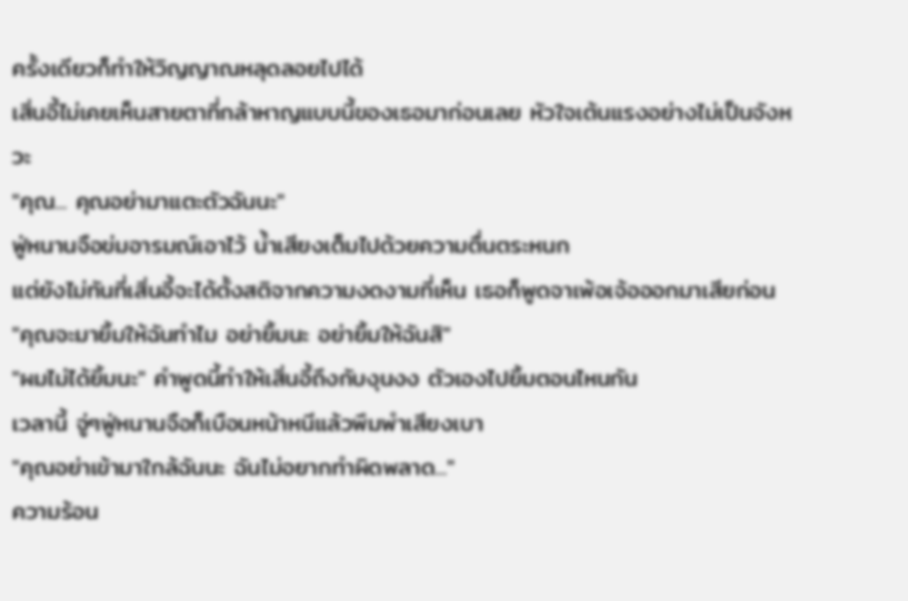ครั้งเดียวก็ทำให้วิญญาณหลุดลอยไปได้
เสิ่นอี้ไม่เคยเห็นสายตาที่กล้าหาญแบบนี้ของเธอมาก่อนเลย หัวใจเต้นแรงอย่างไม่เป็นจังหวะ
"คุณ... คุณอย่ามาแตะตัวฉันนะ"
ฟู่หนานจือข่มอารมณ์เอาไว้ น้ำเสียงเต็มไปด้วยความตื่นตระหนก
แต่ยังไม่ทันที่เสิ่นอี้จะได้ตั้งสติจากความงดงามที่เห็น เธอก็พูดจาเพ้อเจ้อออกมาเสียก่อน
"คุณจะมายิ้มให้ฉันทำไม อย่ายิ้มนะ อย่ายิ้มให้ฉันสิ"
"ผมไม่ได้ยิ้มนะ" คำพูดนี้ทำให้เสิ่นอี้ถึงกับงุนงง ตัวเองไปยิ้มตอนไหนกัน
เวลานี้ จู่ๆฟู่หนานจือก็เบือนหน้าหนีแล้วพึมพำเสียงเบา
"คุณอย่าเข้ามาใกล้ฉันนะ ฉันไม่อยากทำผิดพลาด..."
ความร้อน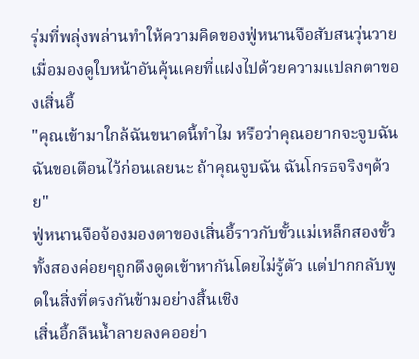รุ่มที่พลุ่งพล่านทำให้ความคิดของฟู่หนานจือสับสนวุ่นวาย เมื่อมองดูใบหน้าอันคุ้นเคยที่แฝงไปด้วยความแปลกตาของเสิ่นอี้
"คุณเข้ามาใกล้ฉันขนาดนี้ทำไม หรือว่าคุณอยากจะจูบฉัน ฉันขอเตือนไว้ก่อนเลยนะ ถ้าคุณจูบฉัน ฉันโกรธจริงๆด้วย"
ฟู่หนานจือจ้องมองตาของเสิ่นอี้ราวกับขั้วแม่เหล็กสองขั้ว ทั้งสองค่อยๆถูกดึงดูดเข้าหากันโดยไม่รู้ตัว แต่ปากกลับพูดในสิ่งที่ตรงกันข้ามอย่างสิ้นเชิง
เสิ่นอี้กลืนน้ำลายลงคออย่า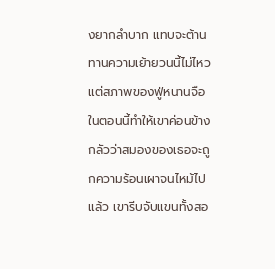งยากลำบาก แทบจะต้านทานความเย้ายวนนี้ไม่ไหว แต่สภาพของฟู่หนานจือในตอนนี้ทำให้เขาค่อนข้างกลัวว่าสมองของเธอจะถูกความร้อนเผาจนไหม้ไปแล้ว เขารีบจับแขนทั้งสอ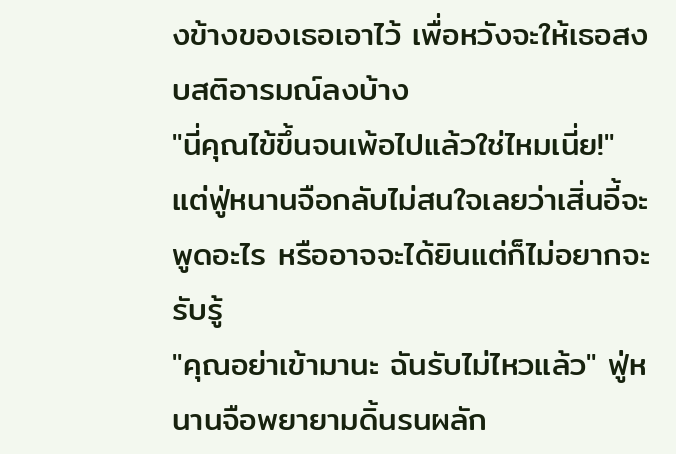งข้างของเธอเอาไว้ เพื่อหวังจะให้เธอสงบสติอารมณ์ลงบ้าง
"นี่คุณไข้ขึ้นจนเพ้อไปแล้วใช่ไหมเนี่ย!"
แต่ฟู่หนานจือกลับไม่สนใจเลยว่าเสิ่นอี้จะพูดอะไร หรืออาจจะได้ยินแต่ก็ไม่อยากจะรับรู้
"คุณอย่าเข้ามานะ ฉันรับไม่ไหวแล้ว" ฟู่หนานจือพยายามดิ้นรนผลัก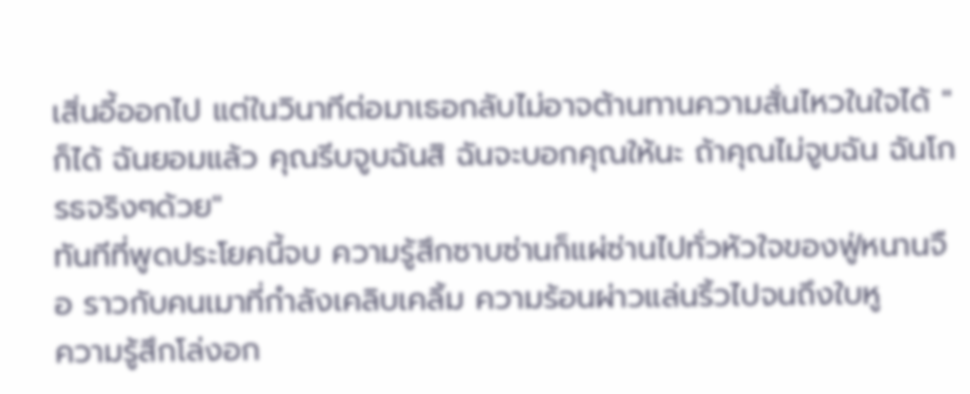เสิ่นอี้ออกไป แต่ในวินาทีต่อมาเธอกลับไม่อาจต้านทานความสั่นไหวในใจได้ "ก็ได้ ฉันยอมแล้ว คุณรีบจูบฉันสิ ฉันจะบอกคุณให้นะ ถ้าคุณไม่จูบฉัน ฉันโกรธจริงๆด้วย"
ทันทีที่พูดประโยคนี้จบ ความรู้สึกซาบซ่านก็แผ่ซ่านไปทั่วหัวใจของฟู่หนานจือ ราวกับคนเมาที่กำลังเคลิบเคลิ้ม ความร้อนผ่าวแล่นริ้วไปจนถึงใบหู
ความรู้สึกโล่งอก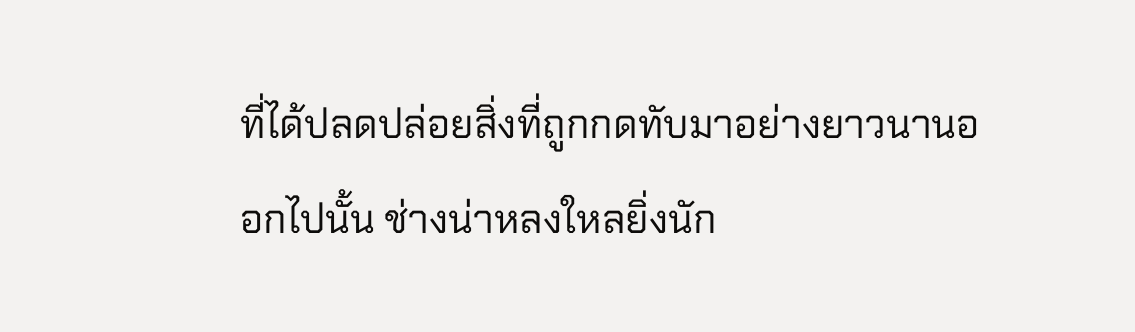ที่ได้ปลดปล่อยสิ่งที่ถูกกดทับมาอย่างยาวนานออกไปนั้น ช่างน่าหลงใหลยิ่งนัก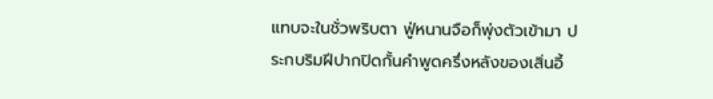แทบจะในชั่วพริบตา ฟู่หนานจือก็พุ่งตัวเข้ามา ประกบริมฝีปากปิดกั้นคำพูดครึ่งหลังของเสิ่นอี้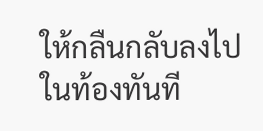ให้กลืนกลับลงไปในท้องทันที